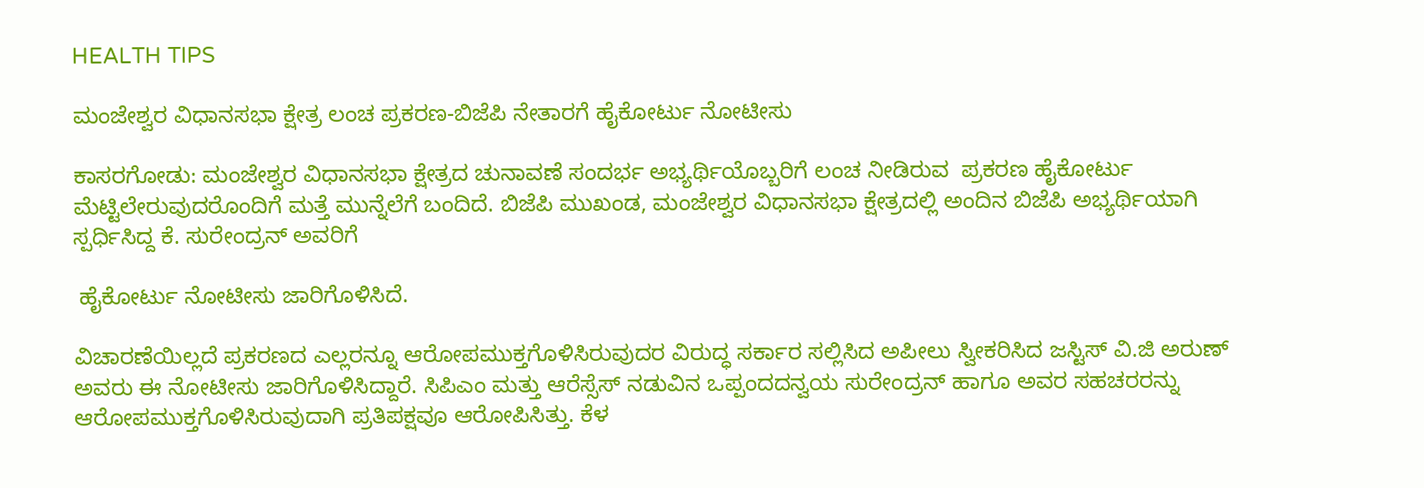HEALTH TIPS

ಮಂಜೇಶ್ವರ ವಿಧಾನಸಭಾ ಕ್ಷೇತ್ರ ಲಂಚ ಪ್ರಕರಣ-ಬಿಜೆಪಿ ನೇತಾರಗೆ ಹೈಕೋರ್ಟು ನೋಟೀಸು

ಕಾಸರಗೋಡು: ಮಂಜೇಶ್ವರ ವಿಧಾನಸಭಾ ಕ್ಷೇತ್ರದ ಚುನಾವಣೆ ಸಂದರ್ಭ ಅಭ್ಯರ್ಥಿಯೊಬ್ಬರಿಗೆ ಲಂಚ ನೀಡಿರುವ  ಪ್ರಕರಣ ಹೈಕೋರ್ಟು ಮೆಟ್ಟಿಲೇರುವುದರೊಂದಿಗೆ ಮತ್ತೆ ಮುನ್ನೆಲೆಗೆ ಬಂದಿದೆ. ಬಿಜೆಪಿ ಮುಖಂಡ, ಮಂಜೇಶ್ವರ ವಿಧಾನಸಭಾ ಕ್ಷೇತ್ರದಲ್ಲಿ ಅಂದಿನ ಬಿಜೆಪಿ ಅಭ್ಯರ್ಥಿಯಾಗಿ ಸ್ಪರ್ಧಿಸಿದ್ದ ಕೆ. ಸುರೇಂದ್ರನ್ ಅವರಿಗೆ

 ಹೈಕೋರ್ಟು ನೋಟೀಸು ಜಾರಿಗೊಳಿಸಿದೆ.

ವಿಚಾರಣೆಯಿಲ್ಲದೆ ಪ್ರಕರಣದ ಎಲ್ಲರನ್ನೂ ಆರೋಪಮುಕ್ತಗೊಳಿಸಿರುವುದರ ವಿರುದ್ಧ ಸರ್ಕಾರ ಸಲ್ಲಿಸಿದ ಅಪೀಲು ಸ್ವೀಕರಿಸಿದ ಜಸ್ಟಿಸ್ ವಿ.ಜಿ ಅರುಣ್ ಅವರು ಈ ನೋಟೀಸು ಜಾರಿಗೊಳಿಸಿದ್ದಾರೆ. ಸಿಪಿಎಂ ಮತ್ತು ಆರೆಸ್ಸೆಸ್ ನಡುವಿನ ಒಪ್ಪಂದದನ್ವಯ ಸುರೇಂದ್ರನ್ ಹಾಗೂ ಅವರ ಸಹಚರರನ್ನು ಆರೋಪಮುಕ್ತಗೊಳಿಸಿರುವುದಾಗಿ ಪ್ರತಿಪಕ್ಷವೂ ಆರೋಪಿಸಿತ್ತು. ಕೆಳ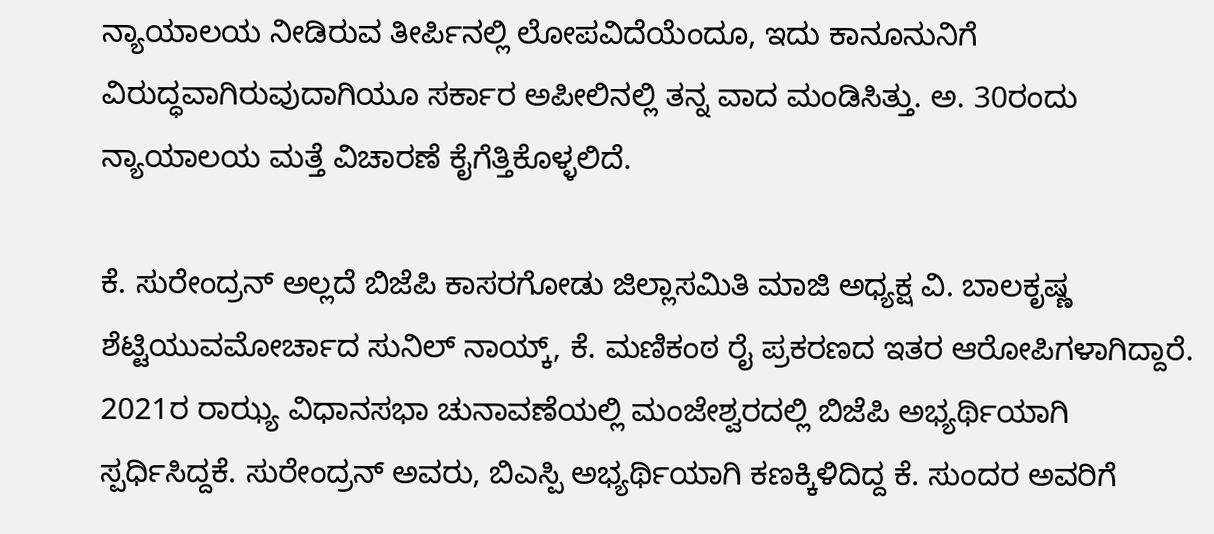ನ್ಯಾಯಾಲಯ ನೀಡಿರುವ ತೀರ್ಪಿನಲ್ಲಿ ಲೋಪವಿದೆಯೆಂದೂ, ಇದು ಕಾನೂನುನಿಗೆ ವಿರುದ್ಧವಾಗಿರುವುದಾಗಿಯೂ ಸರ್ಕಾರ ಅಪೀಲಿನಲ್ಲಿ ತನ್ನ ವಾದ ಮಂಡಿಸಿತ್ತು. ಅ. 30ರಂದು ನ್ಯಾಯಾಲಯ ಮತ್ತೆ ವಿಚಾರಣೆ ಕೈಗೆತ್ತಿಕೊಳ್ಳಲಿದೆ.

ಕೆ. ಸುರೇಂದ್ರನ್ ಅಲ್ಲದೆ ಬಿಜೆಪಿ ಕಾಸರಗೋಡು ಜಿಲ್ಲಾಸಮಿತಿ ಮಾಜಿ ಅಧ್ಯಕ್ಷ ವಿ. ಬಾಲಕೃಷ್ಣ ಶೆಟ್ಟಿಯುವಮೋರ್ಚಾದ ಸುನಿಲ್ ನಾಯ್ಕ್, ಕೆ. ಮಣಿಕಂಠ ರೈ ಪ್ರಕರಣದ ಇತರ ಆರೋಪಿಗಳಾಗಿದ್ದಾರೆ. 2021ರ ರಾಝ್ಯ ವಿಧಾನಸಭಾ ಚುನಾವಣೆಯಲ್ಲಿ ಮಂಜೇಶ್ವರದಲ್ಲಿ ಬಿಜೆಪಿ ಅಭ್ಯರ್ಥಿಯಾಗಿ ಸ್ಪರ್ಧಿಸಿದ್ದಕೆ. ಸುರೇಂದ್ರನ್ ಅವರು, ಬಿಎಸ್ಪಿ ಅಭ್ಯರ್ಥಿಯಾಗಿ ಕಣಕ್ಕಿಳಿದಿದ್ದ ಕೆ. ಸುಂದರ ಅವರಿಗೆ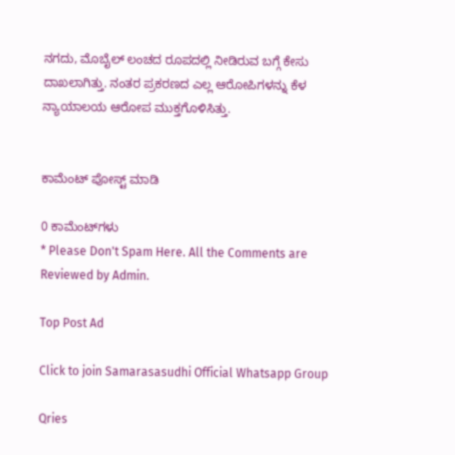ನಗದು, ಮೊಬೈಲ್ ಲಂಚದ ರೂಪದಲ್ಲಿ ನೀಡಿರುವ ಬಗ್ಗೆ ಕೇಸು ದಾಖಲಾಗಿತ್ತು. ನಂತರ ಪ್ರಕರಣದ ಎಲ್ಲ ಆರೋಪಿಗಳನ್ನು ಕೆಳ ನ್ಯಾಯಾಲಯ ಆರೋಪ ಮುಕ್ತಗೊಳಿಸಿತ್ತು.


ಕಾಮೆಂಟ್‌‌ ಪೋಸ್ಟ್‌ ಮಾಡಿ

0 ಕಾಮೆಂಟ್‌ಗಳು
* Please Don't Spam Here. All the Comments are Reviewed by Admin.

Top Post Ad

Click to join Samarasasudhi Official Whatsapp Group

Qries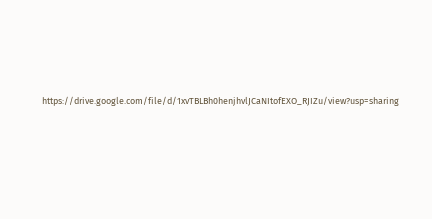https://drive.google.com/file/d/1xvTBLBh0henjhvlJCaNItofEXO_RJIZu/view?usp=sharing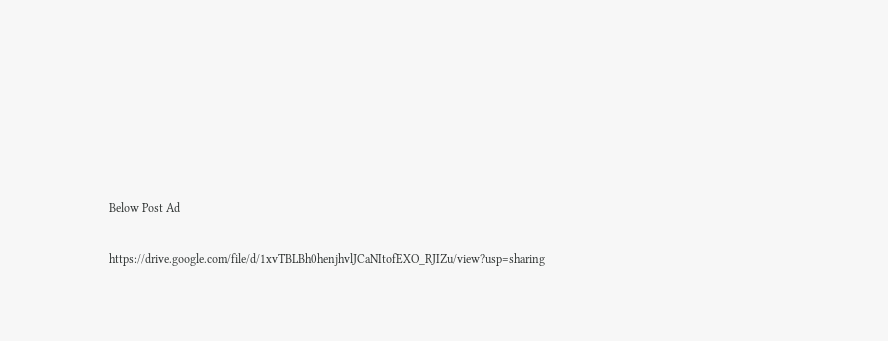Below Post Ad

https://drive.google.com/file/d/1xvTBLBh0henjhvlJCaNItofEXO_RJIZu/view?usp=sharing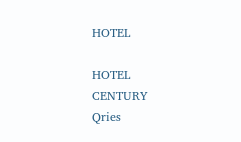HOTEL

HOTEL
CENTURY
Qries